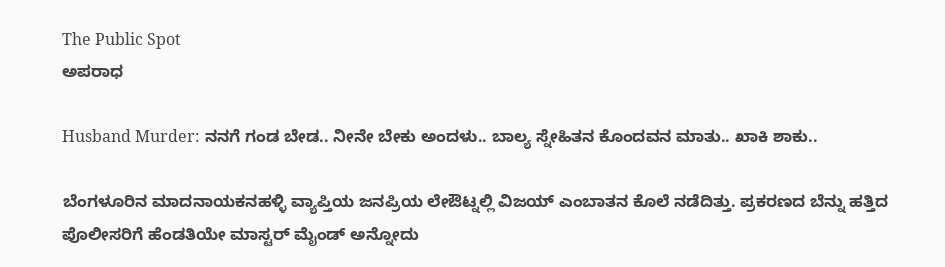The Public Spot
ಅಪರಾಧ

Husband Murder: ನನಗೆ ಗಂಡ ಬೇಡ.. ನೀನೇ ಬೇಕು ಅಂದಳು.. ಬಾಲ್ಯ ಸ್ನೇಹಿತನ ಕೊಂದವನ ಮಾತು.. ಖಾಕಿ ಶಾಕು..

ಬೆಂಗಳೂರಿನ ಮಾದನಾಯಕನಹಳ್ಳಿ ವ್ಯಾಪ್ತಿಯ ಜನಪ್ರಿಯ ಲೇಔಟ್ನಲ್ಲಿ ವಿಜಯ್ ಎಂಬಾತನ ಕೊಲೆ ನಡೆದಿತ್ತು. ಪ್ರಕರಣದ ಬೆನ್ನು ಹತ್ತಿದ ಪೊಲೀಸರಿಗೆ ಹೆಂಡತಿಯೇ ಮಾಸ್ಟರ್ ಮೈಂಡ್ ಅನ್ನೋದು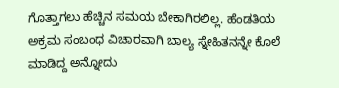ಗೊತ್ತಾಗಲು ಹೆಚ್ಚಿನ ಸಮಯ ಬೇಕಾಗಿರಲಿಲ್ಲ. ಹೆಂಡತಿಯ ಅಕ್ರಮ ಸಂಬಂಧ ವಿಚಾರವಾಗಿ ಬಾಲ್ಯ ಸ್ನೇಹಿತನನ್ನೇ ಕೊಲೆ ಮಾಡಿದ್ದ ಅನ್ನೋದು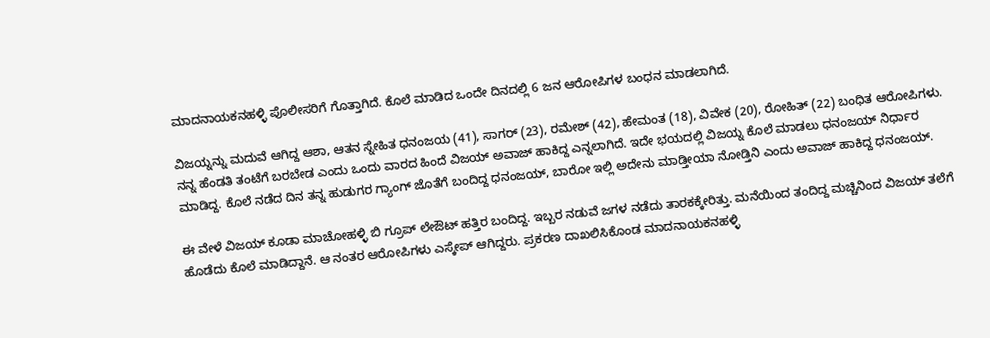ಮಾದನಾಯಕನಹಳ್ಳಿ ಪೊಲೀಸರಿಗೆ ಗೊತ್ತಾಗಿದೆ. ಕೊಲೆ ಮಾಡಿದ ಒಂದೇ ದಿನದಲ್ಲಿ 6 ಜನ ಆರೋಪಿಗಳ ಬಂಧನ ಮಾಡಲಾಗಿದೆ.

ವಿಜಯ್ನನ್ನು ಮದುವೆ ಆಗಿದ್ದ ಆಶಾ, ಆತನ ಸ್ನೇಹಿತ ಧನಂಜಯ (41), ಸಾಗರ್ (23), ರಮೇಶ್ (42), ಹೇಮಂತ (18), ವಿವೇಕ (20), ರೋಹಿತ್ (22) ಬಂಧಿತ ಆರೋಪಿಗಳು. ನನ್ನ ಹೆಂಡತಿ ತಂಟೆಗೆ ಬರಬೇಡ ಎಂದು ಒಂದು ವಾರದ ಹಿಂದೆ ವಿಜಯ್ ಅವಾಜ್ ಹಾಕಿದ್ದ ಎನ್ನಲಾಗಿದೆ. ಇದೇ ಭಯದಲ್ಲಿ ವಿಜಯ್ನ ಕೊಲೆ ಮಾಡಲು ಧನಂಜಯ್ ನಿರ್ಧಾರ ಮಾಡಿದ್ದ. ಕೊಲೆ ನಡೆದ ದಿನ ತನ್ನ ಹುಡುಗರ ಗ್ಯಾಂಗ್ ಜೊತೆಗೆ ಬಂದಿದ್ದ ಧನಂಜಯ್, ಬಾರೋ ಇಲ್ಲಿ ಅದೇನು ಮಾಡ್ತೀಯಾ ನೋಡ್ತಿನಿ ಎಂದು ಅವಾಜ್ ಹಾಕಿದ್ದ ಧನಂಜಯ್.

ಈ ವೇಳೆ ವಿಜಯ್ ಕೂಡಾ ಮಾಚೋಹಳ್ಳಿ ಬಿ ಗ್ರೂಪ್ ಲೇಔಟ್ ಹತ್ತಿರ ಬಂದಿದ್ದ. ಇಬ್ಬರ ನಡುವೆ ಜಗಳ ನಡೆದು ತಾರಕಕ್ಕೇರಿತ್ತು. ಮನೆಯಿಂದ ತಂದಿದ್ದ ಮಚ್ಚಿನಿಂದ ವಿಜಯ್ ತಲೆಗೆ ಹೊಡೆದು ಕೊಲೆ ಮಾಡಿದ್ದಾನೆ. ಆ ನಂತರ ಆರೋಪಿಗಳು ಎಸ್ಕೇಪ್ ಆಗಿದ್ದರು. ಪ್ರಕರಣ ದಾಖಲಿಸಿಕೊಂಡ ಮಾದನಾಯಕನಹಳ್ಳಿ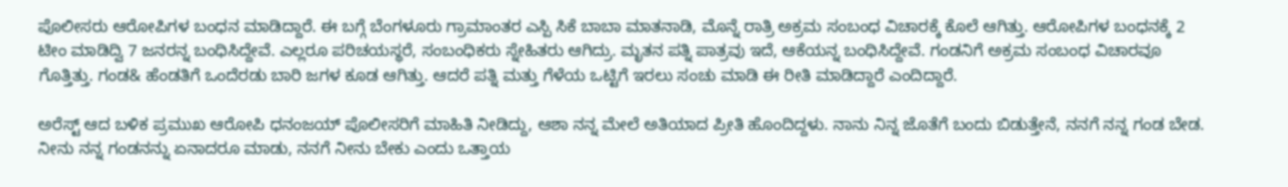ಪೊಲೀಸರು ಆರೋಪಿಗಳ ಬಂಧನ ಮಾಡಿದ್ದಾರೆ. ಈ ಬಗ್ಗೆ ಬೆಂಗಳೂರು ಗ್ರಾಮಾಂತರ ಎಸ್ಪಿ ಸಿಕೆ ಬಾಬಾ ಮಾತನಾಡಿ, ಮೊನ್ನೆ ರಾತ್ರಿ ಅಕ್ರಮ ಸಂಬಂಧ ವಿಚಾರಕ್ಕೆ ಕೊಲೆ ಆಗಿತ್ತು. ಆರೋಪಿಗಳ ಬಂಧನಕ್ಕೆ 2 ಟೀಂ ಮಾಡಿದ್ವಿ 7 ಜನರನ್ನ ಬಂಧಿಸಿದ್ದೇವೆ. ಎಲ್ಲರೂ ಪರಿಚಯಸ್ಥರೆ, ಸಂಬಂಧಿಕರು ಸ್ನೇಹಿತರು ಆಗಿದ್ರು. ಮೃತನ ಪತ್ನಿ ಪಾತ್ರವು ಇದೆ, ಆಕೆಯನ್ನ ಬಂಧಿಸಿದ್ದೇವೆ. ಗಂಡನಿಗೆ ಅಕ್ರಮ ಸಂಬಂಧ ವಿಚಾರವೂ ಗೊತ್ತಿತ್ತು. ಗಂಡ& ಹೆಂಡತಿಗೆ ಒಂದೆರಡು ಬಾರಿ ಜಗಳ ಕೂಡ ಆಗಿತ್ತು. ಆದರೆ ಪತ್ನಿ ಮತ್ತು ಗೆಳೆಯ ಒಟ್ಟಿಗೆ ಇರಲು ಸಂಚು ಮಾಡಿ ಈ ರೀತಿ‌ ಮಾಡಿದ್ದಾರೆ ಎಂದಿದ್ದಾರೆ.

ಅರೆಸ್ಟ್ ಆದ ಬಳಿಕ ಪ್ರಮುಖ ಆರೋಪಿ ಧನಂಜಯ್ ಪೊಲೀಸರಿಗೆ ಮಾಹಿತಿ ನೀಡಿದ್ದು, ಆಶಾ ನನ್ನ ಮೇಲೆ ಅತಿಯಾದ ಪ್ರೀತಿ ಹೊಂದಿದ್ದಳು. ನಾನು ನಿನ್ನ ಜೊತೆಗೆ ಬಂದು ಬಿಡುತ್ತೇನೆ, ನನಗೆ ನನ್ನ ಗಂಡ ಬೇಡ. ನೀನು ನನ್ನ ಗಂಡನನ್ನು ಏನಾದರೂ ಮಾಡು, ನನಗೆ ನೀನು ಬೇಕು ಎಂದು ಒತ್ತಾಯ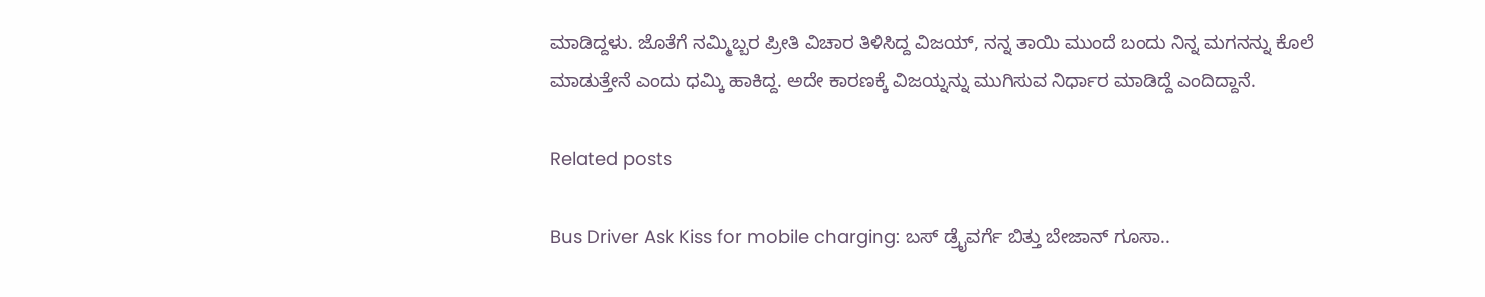ಮಾಡಿದ್ದಳು. ಜೊತೆಗೆ ನಮ್ಮಿಬ್ಬರ ಪ್ರೀತಿ ವಿಚಾರ ತಿಳಿಸಿದ್ದ ವಿಜಯ್, ನನ್ನ ತಾಯಿ ಮುಂದೆ ಬಂದು ನಿನ್ನ ಮಗನನ್ನು ಕೊಲೆ ಮಾಡುತ್ತೇನೆ ಎಂದು ಧಮ್ಕಿ ಹಾಕಿದ್ದ. ಅದೇ ಕಾರಣಕ್ಕೆ ವಿಜಯ್ನನ್ನು ಮುಗಿಸುವ ನಿರ್ಧಾರ ಮಾಡಿದ್ದೆ ಎಂದಿದ್ದಾನೆ.

Related posts

Bus Driver Ask Kiss for mobile charging: ಬಸ್ ಡ್ರೈವರ್ಗೆ ಬಿತ್ತು ಬೇಜಾನ್ ಗೂಸಾ..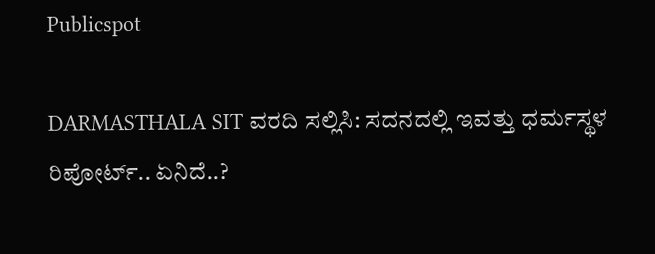Publicspot

DARMASTHALA SIT ವರದಿ ಸಲ್ಲಿಸಿ: ಸದನದಲ್ಲಿ ಇವತ್ತು ಧರ್ಮಸ್ಥಳ ರಿಪೋರ್ಟ್.. ಏನಿದೆ..?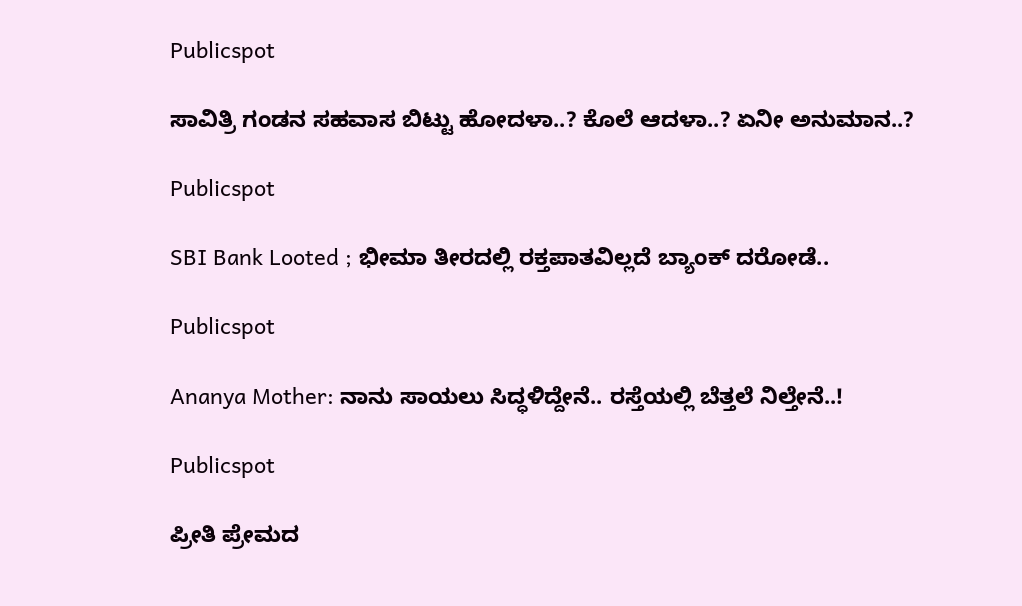Publicspot

ಸಾವಿತ್ರಿ ಗಂಡನ ಸಹವಾಸ ಬಿಟ್ಟು ಹೋದಳಾ..? ಕೊಲೆ ಆದಳಾ..? ಏನೀ ಅನುಮಾನ..?

Publicspot

SBI Bank Looted ; ಭೀಮಾ ತೀರದಲ್ಲಿ ರಕ್ತಪಾತವಿಲ್ಲದೆ ಬ್ಯಾಂಕ್‌ ದರೋಡೆ..

Publicspot

Ananya Mother: ನಾನು ಸಾಯಲು ಸಿದ್ಧಳಿದ್ದೇನೆ.. ರಸ್ತೆಯಲ್ಲಿ ಬೆತ್ತಲೆ ನಿಲ್ತೇನೆ..!

Publicspot

ಪ್ರೀತಿ ಪ್ರೇಮದ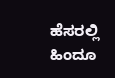ಹೆಸರಲ್ಲಿ ಹಿಂದೂ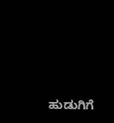ಹುಡುಗಿಗೆ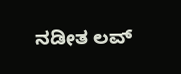ನಡೀತ ಲವ್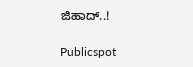ಜಿಹಾದ್..!

Publicspot